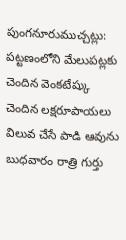పుంగనూరుముచ్చట్లు:
పట్టణంలోని మేలుపట్లకు చెందిన వెంకటేష్కు చెందిన లక్షరూపాయలు విలువ చేసే పాడి ఆవును బుధవారం రాత్రి గుర్తు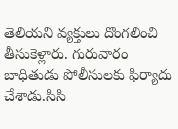తెలియని వ్యక్తులు దొంగలించి తీసుకెళ్లారు. గురువారం బాధితుడు పోలీసులకు ఫిర్యాదు చేశాడు.సిసి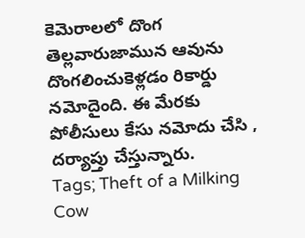కెమెరాలలో దొంగ తెల్లవారుజామున ఆవును దొంగలించుకెళ్లడం రికార్డు నమోదైంది. ఈ మేరకు పోలీసులు కేసు నమోదు చేసి , దర్యాప్తు చేస్తున్నారు.
Tags; Theft of a Milking Cow